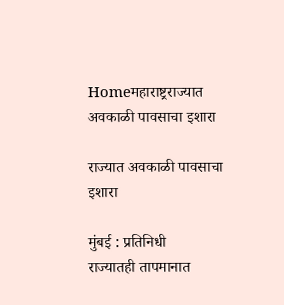Homeमहाराष्ट्रराज्यात अवकाळी पावसाचा इशारा

राज्यात अवकाळी पावसाचा इशारा

मुंबई : प्रतिनिधी
राज्यातही तापमानात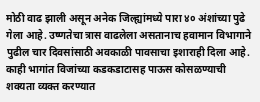मोठी वाढ झाली असून अनेक जिल्ह्यांमध्ये पारा ४० अंशांच्या पुढे गेला आहे. उष्णतेचा त्रास वाढलेला असतानाच हवामान विभागाने पुढील चार दिवसांसाठी अवकाळी पावसाचा इशाराही दिला आहे. काही भागांत विजांच्या कडकडाटासह पाऊस कोसळण्याची शक्यता व्यक्त करण्यात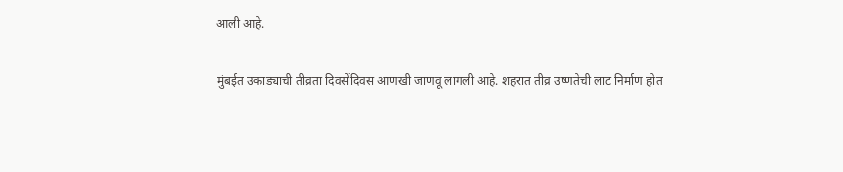आली आहे.

मुंबईत उकाड्याची तीव्रता दिवसेंदिवस आणखी जाणवू लागली आहे. शहरात तीव्र उष्णतेची लाट निर्माण होत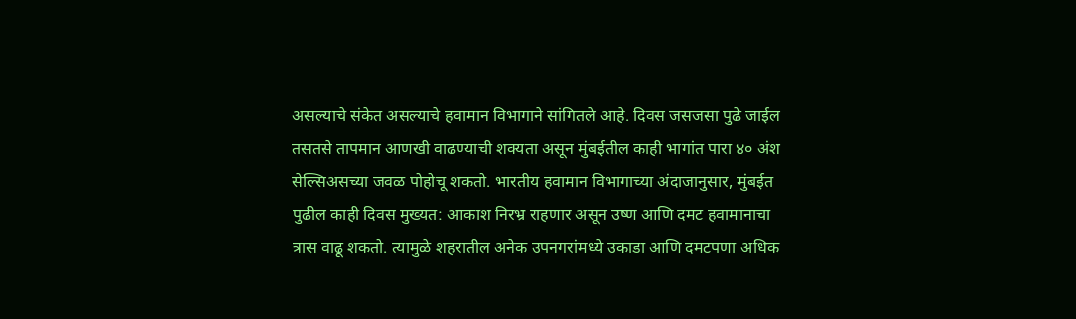असल्याचे संकेत असल्याचे हवामान विभागाने सांगितले आहे. दिवस जसजसा पुढे जाईल तसतसे तापमान आणखी वाढण्याची शक्यता असून मुंबईतील काही भागांत पारा ४० अंश सेल्सिअसच्या जवळ पोहोचू शकतो. भारतीय हवामान विभागाच्या अंदाजानुसार, मुंबईत पुढील काही दिवस मुख्यत: आकाश निरभ्र राहणार असून उष्ण आणि दमट हवामानाचा त्रास वाढू शकतो. त्यामुळे शहरातील अनेक उपनगरांमध्ये उकाडा आणि दमटपणा अधिक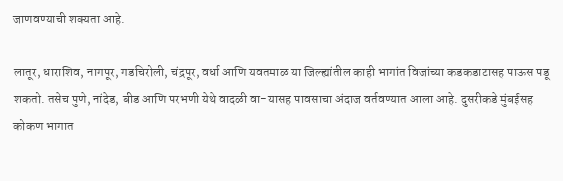जाणवण्याची शक्यता आहे.

लातूर, धाराशिव, नागपूर, गडचिरोली, चंद्रपूर, वर्धा आणि यवतमाळ या जिल्ह्यांतील काही भागांत विजांच्या कडकडाटासह पाऊस पडू शकतो. तसेच पुणे, नांदेड, बीड आणि परभणी येथे वादळी वा-यासह पावसाचा अंदाज वर्तवण्यात आला आहे. दुसरीकडे मुंबईसह कोकण भागात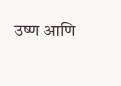उष्ण आणि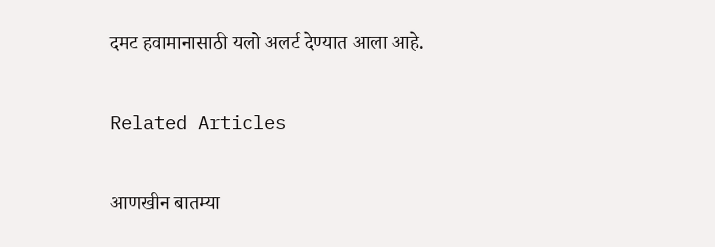दमट हवामानासाठी यलो अलर्ट देण्यात आला आहे.

Related Articles

आणखीन बातम्या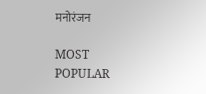मनोरंजन

MOST POPULAR